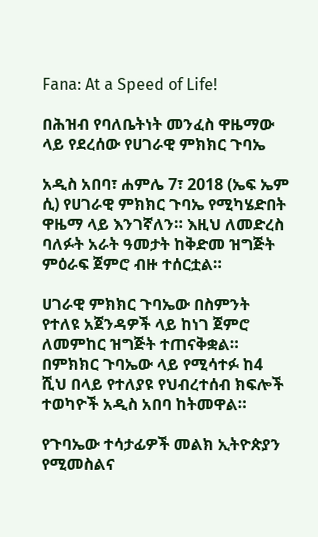Fana: At a Speed of Life!

በሕዝብ የባለቤትነት መንፈስ ዋዜማው ላይ የደረሰው የሀገራዊ ምክክር ጉባኤ

አዲስ አበባ፣ ሐምሌ 7፣ 2018 (ኤፍ ኤም ሲ) የሀገራዊ ምክክር ጉባኤ የሚካሄድበት ዋዜማ ላይ እንገኛለን። እዚህ ለመድረስ ባለፉት አራት ዓመታት ከቅድመ ዝግጅት ምዕራፍ ጀምሮ ብዙ ተሰርቷል።

ሀገራዊ ምክክር ጉባኤው በስምንት የተለዩ አጀንዳዎች ላይ ከነገ ጀምሮ ለመምከር ዝግጅት ተጠናቅቋል። በምክክር ጉባኤው ላይ የሚሳተፉ ከ4 ሺህ በላይ የተለያዩ የህብረተሰብ ክፍሎች ተወካዮች አዲስ አበባ ከትመዋል።

የጉባኤው ተሳታፊዎች መልክ ኢትዮጵያን የሚመስልና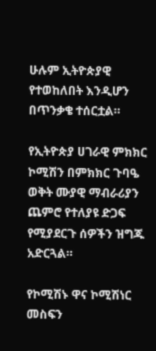ሁሉም ኢትዮጵያዊ የተወከለበት እንዲሆን በጥንቃቄ ተሰርቷል።

የኢትዮጵያ ሀገራዊ ምክክር ኮሚሽን በምክክር ጉባዔ ወቅት ሙያዊ ማብራሪያን ጨምሮ የተለያዩ ድጋፍ የሚያደርጉ ሰዎችን ዝግጁ አድርጓል።

የኮሚሽኑ ዋና ኮሚሽነር መስፍን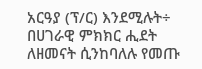አርዓያ (ፕ/ር) እንደሚሉት÷ በሀገራዊ ምክክር ሒደት ለዘመናት ሲንከባለሉ የመጡ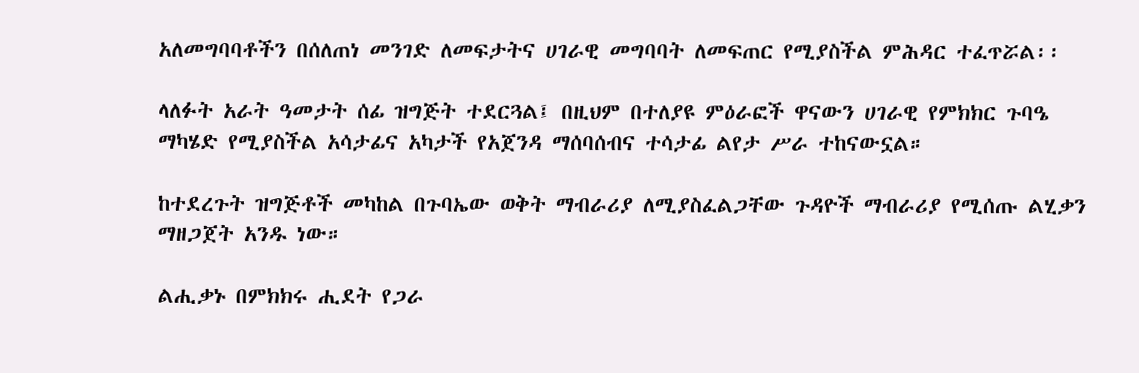አለመግባባቶችን በሰለጠነ መንገድ ለመፍታትና ሀገራዊ መግባባት ለመፍጠር የሚያስችል ምሕዳር ተፈጥሯል፡፡

ላለፉት አራት ዓመታት ሰፊ ዝግጅት ተደርጓል፤ በዚህም በተለያዩ ምዕራፎች ዋናውን ሀገራዊ የምክክር ጉባዔ ማካሄድ የሚያስችል አሳታፊና አካታች የአጀንዳ ማሰባሰብና ተሳታፊ ልየታ ሥራ ተከናውኗል።

ከተደረጉት ዝግጅቶች መካከል በጉባኤው ወቅት ማብራሪያ ለሚያስፈልጋቸው ጉዳዮች ማብራሪያ የሚሰጡ ልሂቃን ማዘጋጀት አንዱ ነው።

ልሒቃኑ በምክክሩ ሒደት የጋራ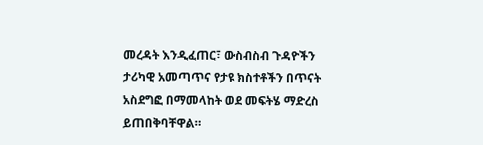መረዳት እንዲፈጠር፣ ውስብስብ ጉዳዮችን ታሪካዊ አመጣጥና የታዩ ክስተቶችን በጥናት አስደግፎ በማመላከት ወደ መፍትሄ ማድረስ ይጠበቅባቸዋል።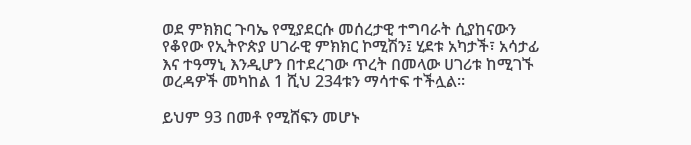ወደ ምክክር ጉባኤ የሚያደርሱ መሰረታዊ ተግባራት ሲያከናውን የቆየው የኢትዮጵያ ሀገራዊ ምክክር ኮሚሽን፤ ሂደቱ አካታች፣ አሳታፊ እና ተዓማኒ እንዲሆን በተደረገው ጥረት በመላው ሀገሪቱ ከሚገኙ ወረዳዎች መካከል 1 ሺህ 234ቱን ማሳተፍ ተችሏል።

ይህም 93 በመቶ የሚሸፍን መሆኑ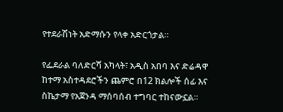የተደራሽነት አድማሱን የላቀ አድርጎታል።

የፌደራል ባለድርሻ አካላት፣ አዲስ አበባ እና ድሬዳዋ ከተማ አስተዳደሮችን ጨምሮ በ12 ክልሎች ሰፊ እና ስኬታማ የአጀንዳ ማሰባሰብ ተግባር ተከናውኗል።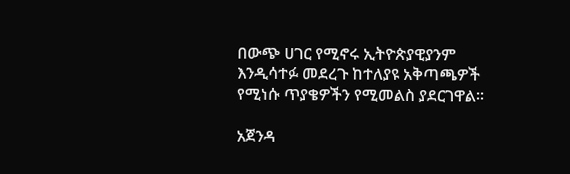በውጭ ሀገር የሚኖሩ ኢትዮጵያዊያንም እንዲሳተፉ መደረጉ ከተለያዩ አቅጣጫዎች የሚነሱ ጥያቄዎችን የሚመልስ ያደርገዋል።

አጀንዳ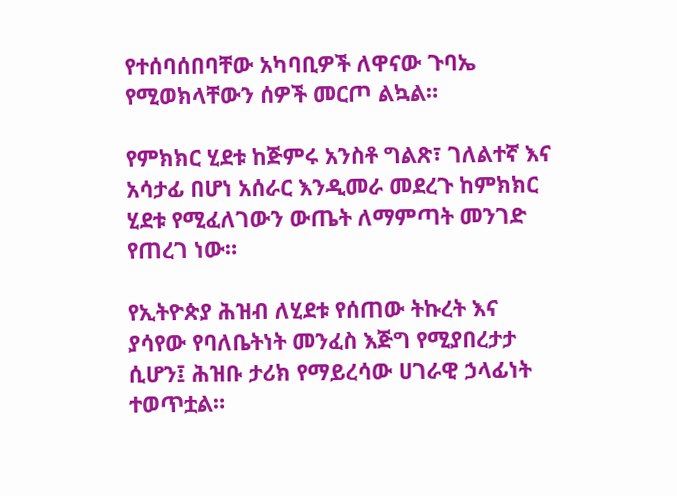የተሰባሰበባቸው አካባቢዎች ለዋናው ጉባኤ የሚወክላቸውን ሰዎች መርጦ ልኳል።

የምክክር ሂደቱ ከጅምሩ አንስቶ ግልጽ፣ ገለልተኛ እና አሳታፊ በሆነ አሰራር እንዲመራ መደረጉ ከምክክር ሂደቱ የሚፈለገውን ውጤት ለማምጣት መንገድ የጠረገ ነው።

የኢትዮጵያ ሕዝብ ለሂደቱ የሰጠው ትኩረት እና ያሳየው የባለቤትነት መንፈስ እጅግ የሚያበረታታ ሲሆን፤ ሕዝቡ ታሪክ የማይረሳው ሀገራዊ ኃላፊነት ተወጥቷል።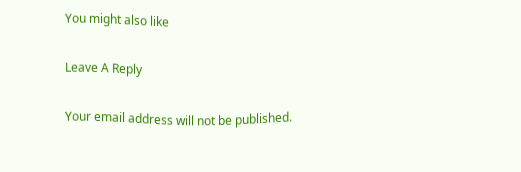You might also like

Leave A Reply

Your email address will not be published.